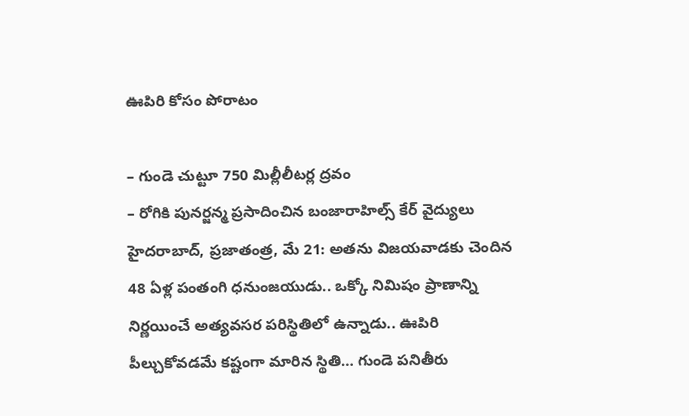ఊపిరి కోసం పోరాటం

– గుండె చుట్టూ 750 మిల్లీలీటర్ల ద్రవం
– రోగికి పునర్జన్మ ప్రసాదించిన బంజారాహిల్స్ కేర్ వైద్యులు
హైదరాబాద్, ప్రజాతంత్ర, మే 21: అతను విజయవాడకు చెందిన 48 ఏళ్ల పంతంగి ధనుంజయుడు.. ఒక్కో నిమిషం ప్రాణాన్ని నిర్ణయించే అత్యవసర పరిస్థితిలో ఉన్నాడు.. ఊపిరి పీల్చుకోవడమే కష్టంగా మారిన స్థితి… గుండె పనితీరు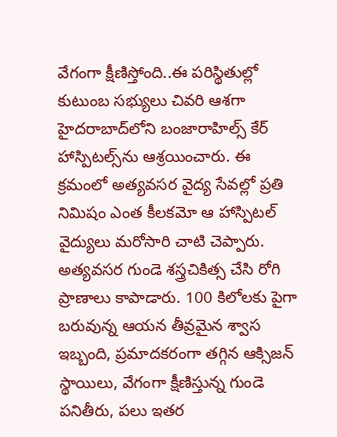వేగంగా క్షీణిస్తోంది..ఈ ప‌రిస్థితుల్లో కుటుంబ సభ్యులు చివరి ఆశగా హైదరాబాద్‌లోని బంజారాహిల్స్ కేర్ హాస్పిటల్స్‌ను ఆశ్రయించారు. ఈ క్రమంలో అత్యవసర వైద్య సేవల్లో ప్రతి నిమిషం ఎంత కీలకమో ఆ హాస్పిటల్ వైద్యులు మరోసారి చాటి చెప్పారు. అత్యవసర గుండె శస్త్రచికిత్స చేసి రోగి ప్రాణాలు కాపాడారు. 100 కిలోలకు పైగా బరువున్న ఆయన తీవ్రమైన శ్వాస ఇబ్బంది, ప్రమాదకరంగా తగ్గిన ఆక్సిజన్ స్థాయిలు, వేగంగా క్షీణిస్తున్న గుండె పనితీరు, పలు ఇతర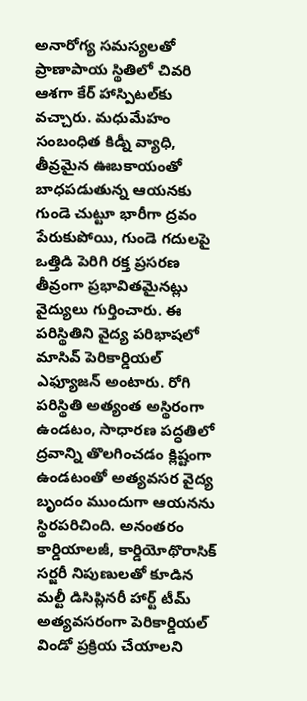అనారోగ్య సమస్యలతో ప్రాణాపాయ స్థితిలో చివరి ఆశగా కేర్ హాస్పిటల్‌కు వచ్చారు. మధుమేహం సంబంధిత కిడ్నీ వ్యాధి, తీవ్రమైన ఊబకాయంతో బాధపడుతున్న ఆయనకు గుండె చుట్టూ భారీగా ద్రవం పేరుకుపోయి, గుండె గదులపై ఒత్తిడి పెరిగి రక్త ప్రసరణ తీవ్రంగా ప్రభావితమైనట్లు వైద్యులు గుర్తించారు. ఈ పరిస్థితిని వైద్య పరిభాషలో మాసివ్ పెరికార్డియల్ ఎఫ్యూజన్ అంటారు. రోగి పరిస్థితి అత్యంత అస్థిరంగా ఉండటం, సాధారణ పద్ధతిలో ద్రవాన్ని తొలగించడం క్లిష్టంగా ఉండటంతో అత్యవసర వైద్య బృందం ముందుగా ఆయనను స్థిరపరిచింది. అనంతరం కార్డియాలజీ, కార్డియోథొరాసిక్ సర్జరీ నిపుణులతో కూడిన మల్టీ డిసిప్లినరీ హార్ట్ టీమ్ అత్యవసరంగా పెరికార్డియల్ విండో ప్రక్రియ చేయాలని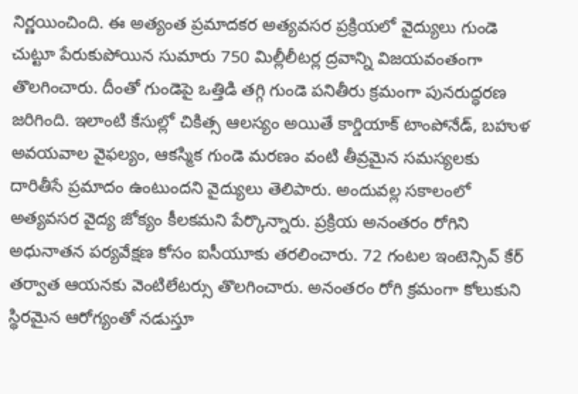నిర్ణయించింది. ఈ అత్యంత ప్రమాదకర అత్యవసర ప్రక్రియలో వైద్యులు గుండె చుట్టూ పేరుకుపోయిన సుమారు 750 మిల్లీలీటర్ల ద్రవాన్ని విజయవంతంగా తొలగించారు. దీంతో గుండెపై ఒత్తిడి తగ్గి గుండె పనితీరు క్రమంగా పునరుద్ధరణ జరిగింది. ఇలాంటి కేసుల్లో చికిత్స ఆలస్యం అయితే కార్డియాక్ టాంపోనేడ్, బహుళ అవయవాల వైఫల్యం, ఆకస్మిక గుండె మరణం వంటి తీవ్రమైన సమస్యలకు దారితీసే ప్రమాదం ఉంటుందని వైద్యులు తెలిపారు. అందువల్ల సకాలంలో అత్యవసర వైద్య జోక్యం కీలకమని పేర్కొన్నారు. ప్రక్రియ అనంతరం రోగిని అధునాతన పర్యవేక్షణ కోసం ఐసీయూకు తరలించారు. 72 గంటల ఇంటెన్సివ్ కేర్ తర్వాత ఆయనకు వెంటిలేటర్సు తొలగించారు. అనంతరం రోగి క్రమంగా కోలుకుని స్థిరమైన ఆరోగ్యంతో నడుస్తూ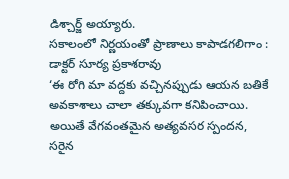డిశ్చార్జ్ అయ్యారు.
సకాలంలో నిర్ణయంతో ప్రాణాలు కాపాడగలిగాం : డాక్టర్ సూర్య ప్రకాశరావు
‘ఈ రోగి మా వద్దకు వచ్చినప్పుడు ఆయన బతికే అవకాశాలు చాలా తక్కువగా కనిపించాయి. అయితే వేగవంతమైన అత్యవసర స్పందన, సరైన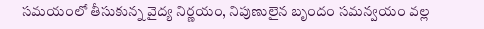సమయంలో తీసుకున్న వైద్య నిర్ణయం, నిపుణులైన బృందం సమన్వయం వల్ల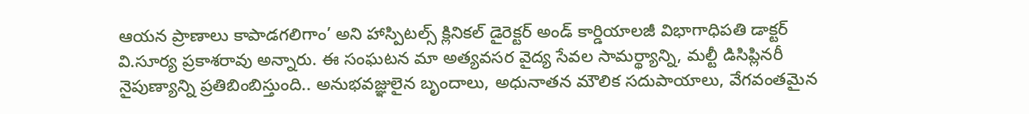ఆయన ప్రాణాలు కాపాడగలిగాం’ అని హాస్పిటల్స్ క్లినికల్ డైరెక్టర్ అండ్ కార్డియాలజీ విభాగాధిపతి డాక్టర్ వి.సూర్య ప్రకాశరావు అన్నారు. ఈ సంఘటన మా అత్యవసర వైద్య సేవల సామర్థ్యాన్ని, మల్టీ డిసిప్లినరీ నైపుణ్యాన్ని ప్రతిబింబిస్తుంది.. అనుభవజ్ఞులైన బృందాలు, అధునాతన మౌలిక సదుపాయాలు, వేగవంతమైన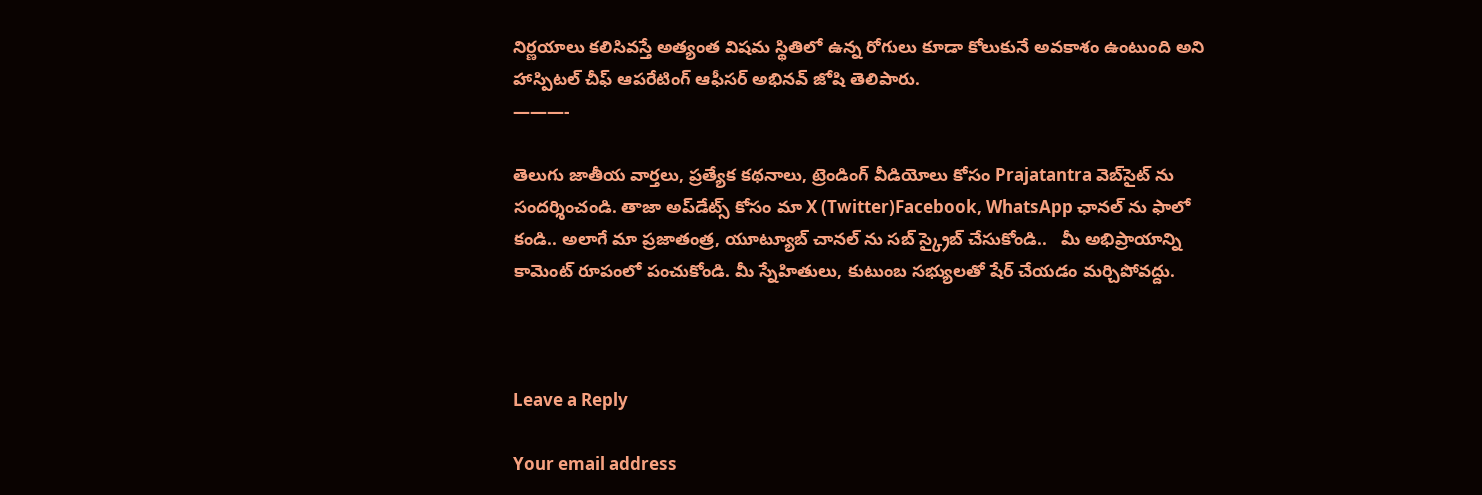నిర్ణయాలు కలిసివస్తే అత్యంత విషమ స్థితిలో ఉన్న రోగులు కూడా కోలుకునే అవకాశం ఉంటుంది అని హాస్పిటల్ చీఫ్ ఆపరేటింగ్ ఆఫీసర్ అభినవ్ జోషి తెలిపారు.
———-

తెలుగు జాతీయ వార్తలు, ప్రత్యేక కథనాలు, ట్రెండింగ్ వీడియోలు కోసం Prajatantra వెబ్‌సైట్ ను సందర్శించండి. తాజా అప్‌డేట్స్ కోసం మా X (Twitter)Facebook, WhatsApp ఛానల్ ను ఫాలో కండి.. అలాగే మా ప్రజాతంత్ర, యూట్యూబ్ చానల్ ను సబ్ స్క్రైబ్ చేసుకోండి..   మీ అభిప్రాయాన్ని కామెంట్ రూపంలో పంచుకోండి. మీ స్నేహితులు, కుటుంబ సభ్యులతో షేర్ చేయడం మర్చిపోవద్దు.



Leave a Reply

Your email address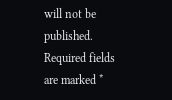will not be published. Required fields are marked *